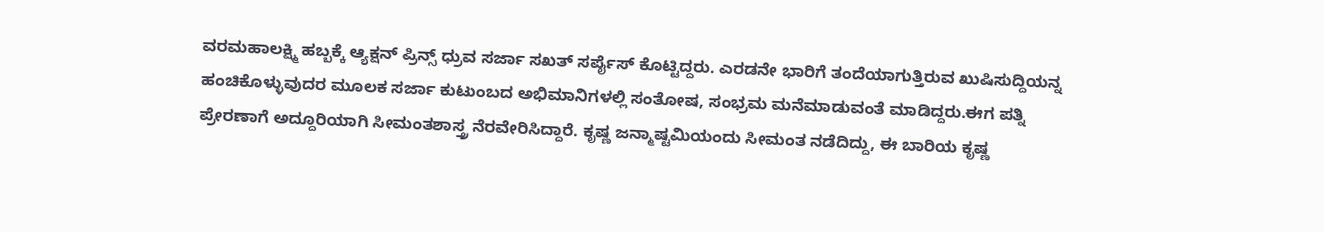ವರಮಹಾಲಕ್ಷ್ಮಿ ಹಬ್ಬಕ್ಕೆ ಆ್ಯಕ್ಷನ್ ಪ್ರಿನ್ಸ್ ಧ್ರುವ ಸರ್ಜಾ ಸಖತ್ ಸರ್ಪೈಸ್ ಕೊಟ್ಟಿದ್ದರು. ಎರಡನೇ ಭಾರಿಗೆ ತಂದೆಯಾಗುತ್ತಿರುವ ಖುಷಿಸುದ್ದಿಯನ್ನ ಹಂಚಿಕೊಳ್ಳುವುದರ ಮೂಲಕ ಸರ್ಜಾ ಕುಟುಂಬದ ಅಭಿಮಾನಿಗಳಲ್ಲಿ ಸಂತೋಷ, ಸಂಭ್ರಮ ಮನೆಮಾಡುವಂತೆ ಮಾಡಿದ್ದರು.ಈಗ ಪತ್ನಿ ಪ್ರೇರಣಾಗೆ ಅದ್ದೂರಿಯಾಗಿ ಸೀಮಂತಶಾಸ್ತ್ರ ನೆರವೇರಿಸಿದ್ದಾರೆ. ಕೃಷ್ಣ ಜನ್ಮಾಷ್ಟಮಿಯಂದು ಸೀಮಂತ ನಡೆದಿದ್ದು, ಈ ಬಾರಿಯ ಕೃಷ್ಣ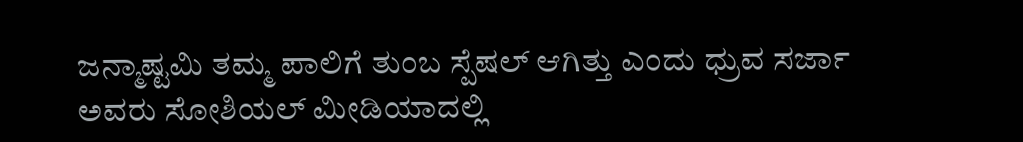ಜನ್ಮಾಷ್ಟಮಿ ತಮ್ಮ ಪಾಲಿಗೆ ತುಂಬ ಸ್ಪೆಷಲ್ ಆಗಿತ್ತು ಎಂದು ಧ್ರುವ ಸರ್ಜಾ ಅವರು ಸೋಶಿಯಲ್ ಮೀಡಿಯಾದಲ್ಲಿ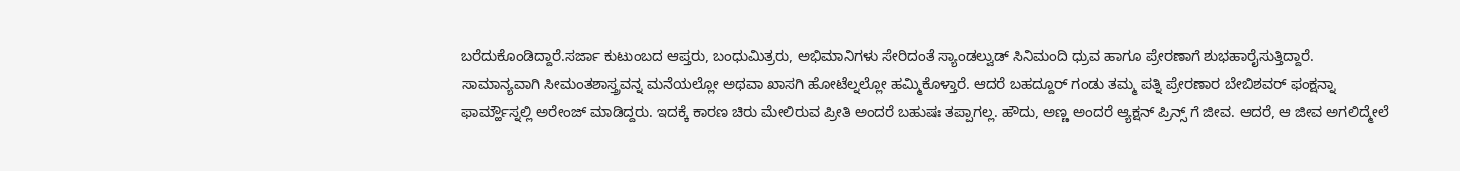ಬರೆದುಕೊಂಡಿದ್ದಾರೆ.ಸರ್ಜಾ ಕುಟುಂಬದ ಆಪ್ತರು, ಬಂಧುಮಿತ್ರರು, ಅಭಿಮಾನಿಗಳು ಸೇರಿದಂತೆ ಸ್ಯಾಂಡಲ್ವುಡ್ ಸಿನಿಮಂದಿ ಧ್ರುವ ಹಾಗೂ ಪ್ರೇರಣಾಗೆ ಶುಭಹಾರೈಸುತ್ತಿದ್ದಾರೆ.
ಸಾಮಾನ್ಯವಾಗಿ ಸೀಮಂತಶಾಸ್ತ್ರವನ್ನ ಮನೆಯಲ್ಲೋ ಅಥವಾ ಖಾಸಗಿ ಹೋಟೆಲ್ನಲ್ಲೋ ಹಮ್ಮಿಕೊಳ್ತಾರೆ. ಆದರೆ ಬಹದ್ದೂರ್ ಗಂಡು ತಮ್ಮ ಪತ್ನಿ ಪ್ರೇರಣಾರ ಬೇಬಿಶವರ್ ಫಂಕ್ಷನ್ನಾ ಫಾರ್ಮ್ಹೌಸ್ನಲ್ಲಿ ಅರೇಂಜ್ ಮಾಡಿದ್ದರು. ಇದಕ್ಕೆ ಕಾರಣ ಚಿರು ಮೇಲಿರುವ ಪ್ರೀತಿ ಅಂದರೆ ಬಹುಷಃ ತಪ್ಪಾಗಲ್ಲ. ಹೌದು, ಅಣ್ಣ ಅಂದರೆ ಆ್ಯಕ್ಷನ್ ಪ್ರಿನ್ಸ್ ಗೆ ಜೀವ. ಆದರೆ, ಆ ಜೀವ ಅಗಲಿದ್ಮೇಲೆ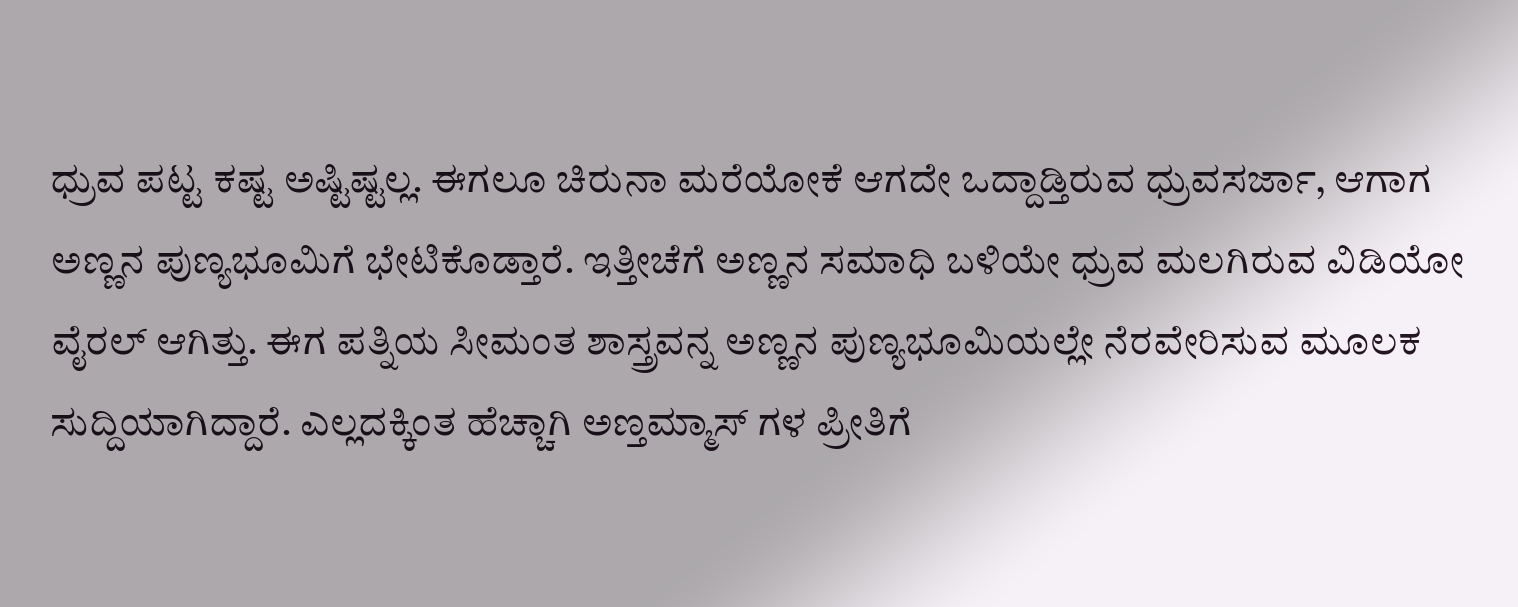ಧ್ರುವ ಪಟ್ಟ ಕಷ್ಟ ಅಷ್ಟಿಷ್ಟಲ್ಲ. ಈಗಲೂ ಚಿರುನಾ ಮರೆಯೋಕೆ ಆಗದೇ ಒದ್ದಾಡ್ತಿರುವ ಧ್ರುವಸರ್ಜಾ, ಆಗಾಗ ಅಣ್ಣನ ಪುಣ್ಯಭೂಮಿಗೆ ಭೇಟಿಕೊಡ್ತಾರೆ. ಇತ್ತೀಚೆಗೆ ಅಣ್ಣನ ಸಮಾಧಿ ಬಳಿಯೇ ಧ್ರುವ ಮಲಗಿರುವ ವಿಡಿಯೋ ವೈರಲ್ ಆಗಿತ್ತು. ಈಗ ಪತ್ನಿಯ ಸೀಮಂತ ಶಾಸ್ತ್ರವನ್ನ ಅಣ್ಣನ ಪುಣ್ಯಭೂಮಿಯಲ್ಲೇ ನೆರವೇರಿಸುವ ಮೂಲಕ ಸುದ್ದಿಯಾಗಿದ್ದಾರೆ. ಎಲ್ಲದಕ್ಕಿಂತ ಹೆಚ್ಚಾಗಿ ಅಣ್ತಮ್ಮಾಸ್ ಗಳ ಪ್ರೀತಿಗೆ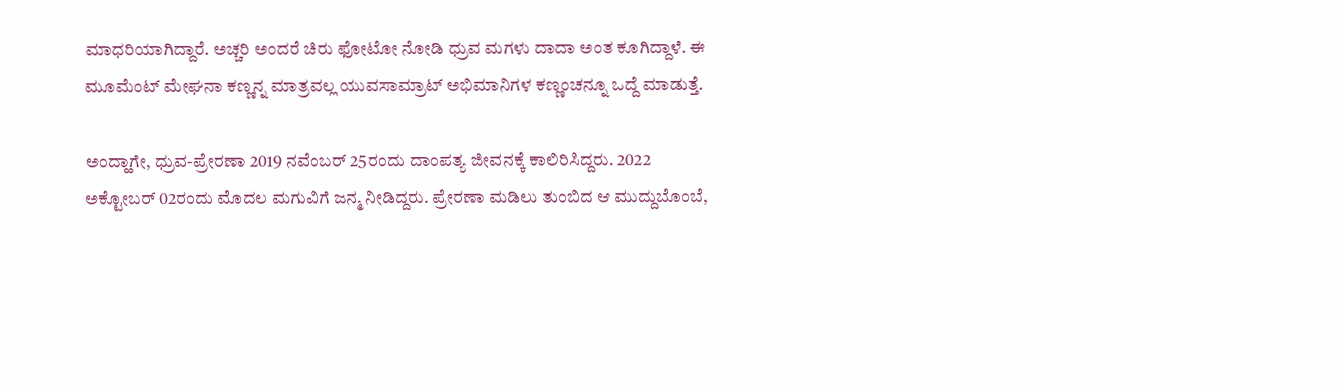ಮಾಧರಿಯಾಗಿದ್ದಾರೆ. ಅಚ್ಚರಿ ಅಂದರೆ ಚಿರು ಫೋಟೋ ನೋಡಿ ಧ್ರುವ ಮಗಳು ದಾದಾ ಅಂತ ಕೂಗಿದ್ದಾಳೆ. ಈ ಮೂಮೆಂಟ್ ಮೇಘನಾ ಕಣ್ಣನ್ನ ಮಾತ್ರವಲ್ಲ ಯುವಸಾಮ್ರಾಟ್ ಅಭಿಮಾನಿಗಳ ಕಣ್ಣಂಚನ್ನೂ ಒದ್ದೆ ಮಾಡುತ್ತೆ.

ಅಂದ್ಹಾಗೇ, ಧ್ರುವ-ಪ್ರೇರಣಾ 2019 ನವೆಂಬರ್ 25ರಂದು ದಾಂಪತ್ಯ ಜೀವನಕ್ಕೆ ಕಾಲಿರಿಸಿದ್ದರು. 2022 ಅಕ್ಟೋಬರ್ 02ರಂದು ಮೊದಲ ಮಗುವಿಗೆ ಜನ್ಮ ನೀಡಿದ್ದರು. ಪ್ರೇರಣಾ ಮಡಿಲು ತುಂಬಿದ ಆ ಮುದ್ದುಬೊಂಬೆ,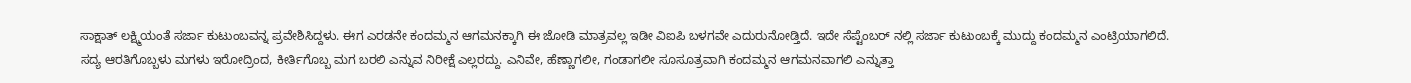ಸಾಕ್ಷಾತ್ ಲಕ್ಷ್ಮಿಯಂತೆ ಸರ್ಜಾ ಕುಟುಂಬವನ್ನ ಪ್ರವೇಶಿಸಿದ್ದಳು. ಈಗ ಎರಡನೇ ಕಂದಮ್ಮನ ಆಗಮನಕ್ಕಾಗಿ ಈ ಜೋಡಿ ಮಾತ್ರವಲ್ಲ ಇಡೀ ವಿಐಪಿ ಬಳಗವೇ ಎದುರುನೋಡ್ತಿದೆ. ಇದೇ ಸೆಪ್ಟೆಂಬರ್ ನಲ್ಲಿ ಸರ್ಜಾ ಕುಟುಂಬಕ್ಕೆ ಮುದ್ದು ಕಂದಮ್ಮನ ಎಂಟ್ರಿಯಾಗಲಿದೆ. ಸದ್ಯ ಆರತಿಗೊಬ್ಬಳು ಮಗಳು ಇರೋದ್ರಿಂದ, ಕೀರ್ತಿಗೊಬ್ಬ ಮಗ ಬರಲಿ ಎನ್ನುವ ನಿರೀಕ್ಷೆ ಎಲ್ಲರದ್ದು. ಎನಿವೇ, ಹೆಣ್ಣಾಗಲೀ, ಗಂಡಾಗಲೀ ಸೂಸೂತ್ರವಾಗಿ ಕಂದಮ್ಮನ ಆಗಮನವಾಗಲಿ ಎನ್ನುತ್ತಾ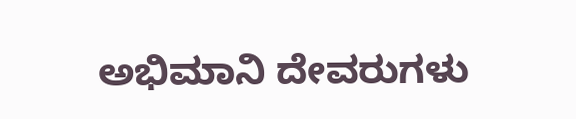ಅಭಿಮಾನಿ ದೇವರುಗಳು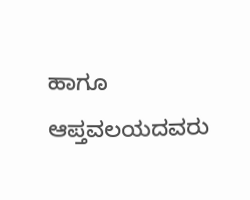ಹಾಗೂ ಆಪ್ತವಲಯದವರು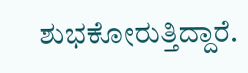ಶುಭಕೋರುತ್ತಿದ್ದಾರೆ.